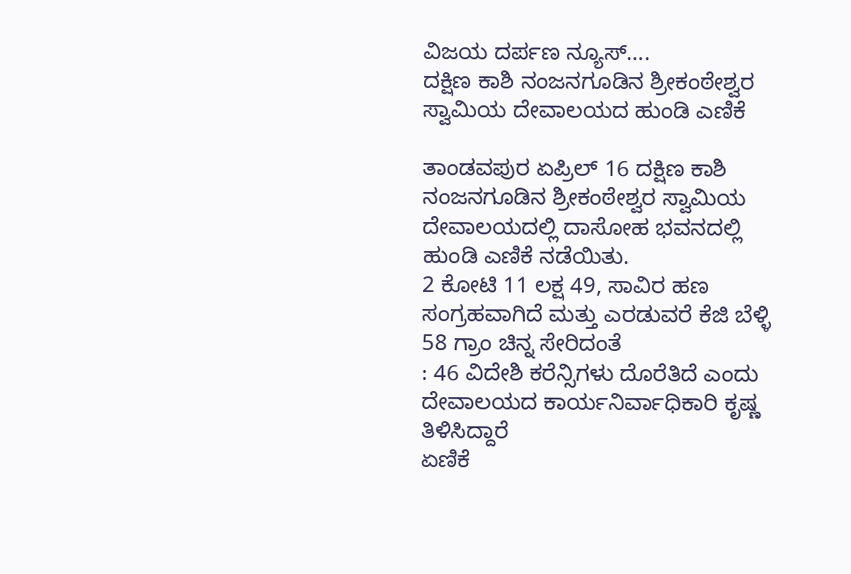ವಿಜಯ ದರ್ಪಣ ನ್ಯೂಸ್….
ದಕ್ಷಿಣ ಕಾಶಿ ನಂಜನಗೂಡಿನ ಶ್ರೀಕಂಠೇಶ್ವರ ಸ್ವಾಮಿಯ ದೇವಾಲಯದ ಹುಂಡಿ ಎಣಿಕೆ

ತಾಂಡವಪುರ ಏಪ್ರಿಲ್ 16 ದಕ್ಷಿಣ ಕಾಶಿ ನಂಜನಗೂಡಿನ ಶ್ರೀಕಂಠೇಶ್ವರ ಸ್ವಾಮಿಯ ದೇವಾಲಯದಲ್ಲಿ ದಾಸೋಹ ಭವನದಲ್ಲಿ ಹುಂಡಿ ಎಣಿಕೆ ನಡೆಯಿತು.
2 ಕೋಟಿ 11 ಲಕ್ಷ 49, ಸಾವಿರ ಹಣ ಸಂಗ್ರಹವಾಗಿದೆ ಮತ್ತು ಎರಡುವರೆ ಕೆಜಿ ಬೆಳ್ಳಿ 58 ಗ್ರಾಂ ಚಿನ್ನ ಸೇರಿದಂತೆ
: 46 ವಿದೇಶಿ ಕರೆನ್ಸಿಗಳು ದೊರೆತಿದೆ ಎಂದು ದೇವಾಲಯದ ಕಾರ್ಯನಿರ್ವಾಧಿಕಾರಿ ಕೃಷ್ಣ ತಿಳಿಸಿದ್ದಾರೆ
ಏಣಿಕೆ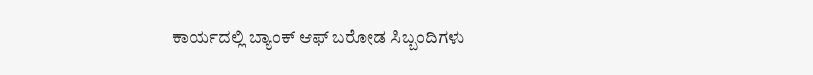ಕಾರ್ಯದಲ್ಲಿ ಬ್ಯಾಂಕ್ ಆಫ್ ಬರೋಡ ಸಿಬ್ಬಂದಿಗಳು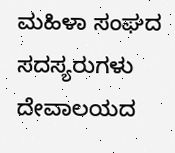ಮಹಿಳಾ ಸಂಘದ ಸದಸ್ಯರುಗಳು ದೇವಾಲಯದ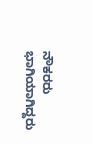ನೌಕರರು ಭಾಗಿಯಾಗಿದ್ದರು